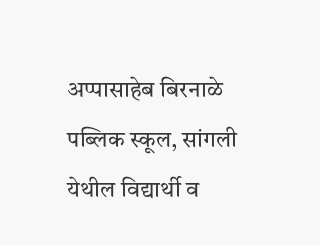अप्पासाहेब बिरनाळे पब्लिक स्कूल, सांगली येथील विद्यार्थी व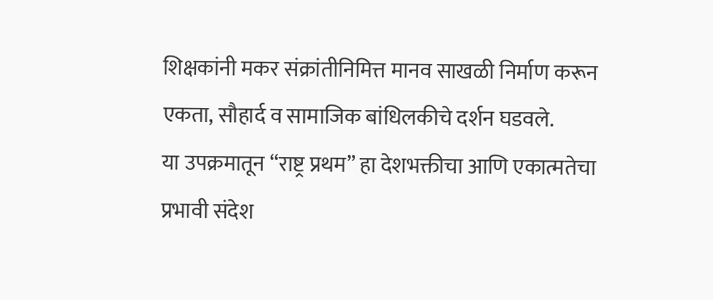शिक्षकांनी मकर संक्रांतीनिमित्त मानव साखळी निर्माण करून एकता, सौहार्द व सामाजिक बांधिलकीचे दर्शन घडवले.
या उपक्रमातून “राष्ट्र प्रथम” हा देशभक्तीचा आणि एकात्मतेचा प्रभावी संदेश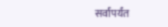सर्वांपर्यंत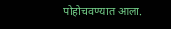पोहोचवण्यात आला.